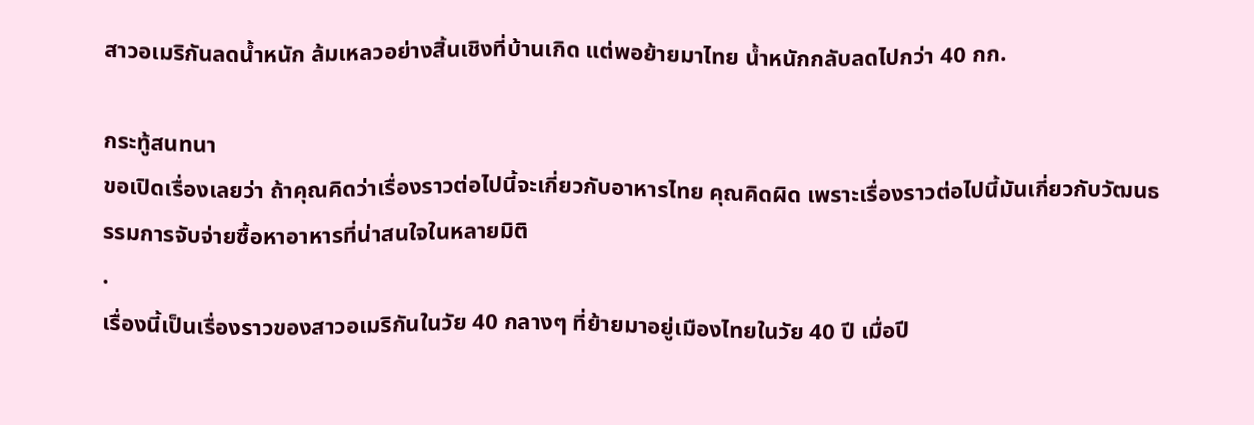สาวอเมริกันลดน้ำหนัก ล้มเหลวอย่างสิ้นเชิงที่บ้านเกิด แต่พอย้ายมาไทย น้ำหนักกลับลดไปกว่า 40 กก.

กระทู้สนทนา
ขอเปิดเรื่องเลยว่า ถ้าคุณคิดว่าเรื่องราวต่อไปนี้จะเกี่ยวกับอาหารไทย คุณคิดผิด เพราะเรื่องราวต่อไปนี้มันเกี่ยวกับวัฒนธรรมการจับจ่ายซื้อหาอาหารที่น่าสนใจในหลายมิติ
.
เรื่องนี้เป็นเรื่องราวของสาวอเมริกันในวัย 40 กลางๆ ที่ย้ายมาอยู่เมืองไทยในวัย 40 ปี เมื่อปี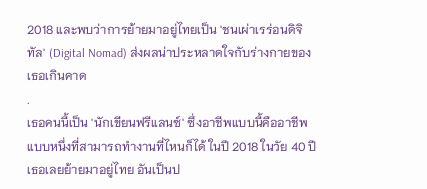2018 และพบว่าการย้ายมาอยู่ไทยเป็น 'ชนเผ่าเรร่อนดิจิทัล' (Digital Nomad) ส่งผลน่าประหลาดใจกับร่างกายของเธอเกินคาด
.
เธอคนนี้เป็น 'นักเขียนฟรีแลนซ์' ซึ่งอาชีพแบบนี้คืออาชีพแบบหนึ่งที่สามารถทำงานที่ไหนก็ได้ ในปี 2018 ในวัย 40 ปี เธอเลยย้ายมาอยู่ไทย อันเป็นป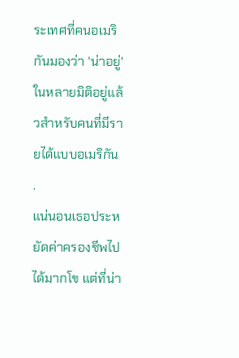ระเทศที่คนอเมริกันมองว่า 'น่าอยู่' ในหลายมิติอยู่แล้วสำหรับคนที่มีรายได้แบบอเมริกัน
.
แน่นอนเธอประหยัดค่าครองชีพไปได้มากโข แต่ที่น่า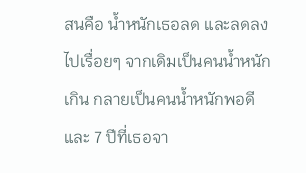สนคือ น้ำหนักเธอลด และลดลงไปเรื่อยๆ จากเดิมเป็นคนน้ำหนักเกิน กลายเป็นคนน้ำหนักพอดี และ 7 ปีที่เธอจา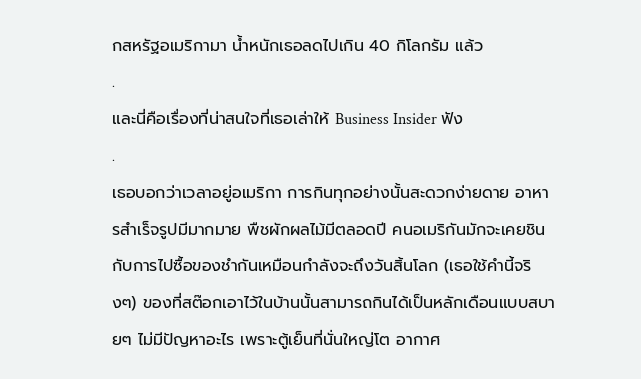กสหรัฐอเมริกามา น้ำหนักเธอลดไปเกิน 40 กิโลกรัม แล้ว
.
และนี่คือเรื่องที่น่าสนใจที่เธอเล่าให้ Business Insider ฟัง
.
เธอบอกว่าเวลาอยู่อเมริกา การกินทุกอย่างนั้นสะดวกง่ายดาย อาหารสำเร็จรูปมีมากมาย พืชผักผลไม้มีตลอดปี คนอเมริกันมักจะเคยชินกับการไปซื้อของชำกันเหมือนกำลังจะถึงวันสิ้นโลก (เธอใช้คำนี้จริงๆ) ของที่สต๊อกเอาไว้ในบ้านนั้นสามารถกินได้เป็นหลักเดือนแบบสบายๆ ไม่มีปัญหาอะไร เพราะตู้เย็นที่นั่นใหญ่โต อากาศ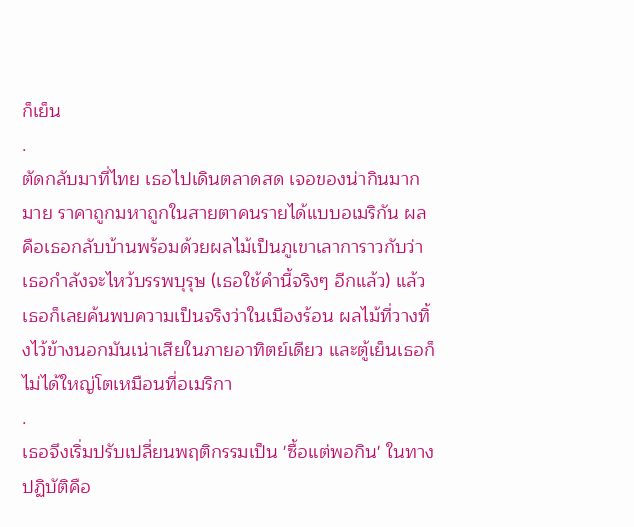ก็เย็น
.
ตัดกลับมาที่ไทย เธอไปเดินตลาดสด เจอของน่ากินมากมาย ราคาถูกมหาถูกในสายตาคนรายได้แบบอเมริกัน ผลคือเธอกลับบ้านพร้อมด้วยผลไม้เป็นภูเขาเลาการาวกับว่าเธอกำลังจะไหว้บรรพบุรุษ (เธอใช้คำนี้จริงๆ อีกแล้ว) แล้วเธอก็เลยค้นพบความเป็นจริงว่าในเมืองร้อน ผลไม้ที่วางทิ้งไว้ข้างนอกมันเน่าเสียในภายอาทิตย์เดียว และตู้เย็นเธอก็ไม่ได้ใหญ่โตเหมือนที่อเมริกา
.
เธอจึงเริ่มปรับเปลี่ยนพฤติกรรมเป็น 'ซื้อแต่พอกิน' ในทางปฏิบัติคือ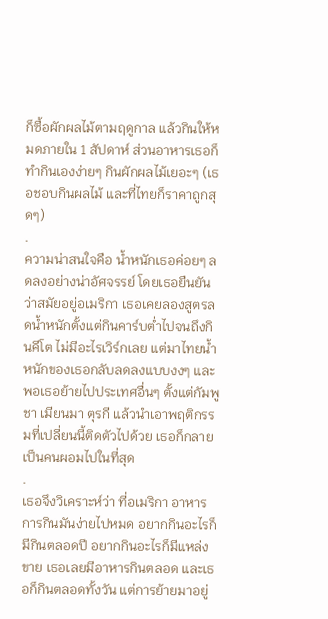ก็ซื้อผักผลไม้ตามฤดูกาล แล้วกินให้หมดภายใน 1 สัปดาห์ ส่วนอาหารเธอก็ทำกินเองง่ายๆ กินผักผลไม้เยอะๆ (เธอชอบกินผลไม้ และที่ไทยก็ราคาถูกสุดๆ)
.
ความน่าสนใจคือ น้ำหนักเธอค่อยๆ ลดลงอย่างน่าอัศจรรย์ โดยเธอยืนยันว่าสมัยอยู่อเมริกา เธอเคยลองสูตรลดน้ำหนักตั้งแต่กินคาร์บต่ำไปจนถึงกินคีโต ไม่มีอะไรเวิร์กเลย แต่มาไทยน้ำหนักของเธอกลับลดลงแบบงงๆ และพอเธอย้ายไปประเทศอื่นๆ ตั้งแต่กัมพูชา เมียนมา ตุรกี แล้วนำเอาพฤติกรรมที่เปลี่ยนนี้ติดตัวไปด้วย เธอก็กลายเป็นคนผอมไปในที่สุด
.
เธอจึงวิเคราะห์ว่า ที่อเมริกา อาหารการกินมันง่ายไปหมด อยากกินอะไรก็มีกินตลอดปี อยากกินอะไรก็มีแหล่งขาย เธอเลยมีอาหารกินตลอด และเธอก็กินตลอดทั้งวัน แต่การย้ายมาอยู่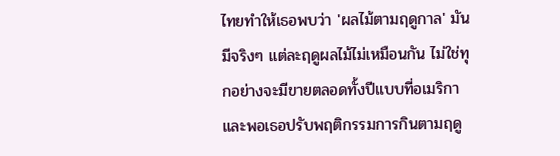ไทยทำให้เธอพบว่า 'ผลไม้ตามฤดูกาล' มันมีจริงๆ แต่ละฤดูผลไม้ไม่เหมือนกัน ไม่ใช่ทุกอย่างจะมีขายตลอดทั้งปีแบบที่อเมริกา และพอเธอปรับพฤติกรรมการกินตามฤดู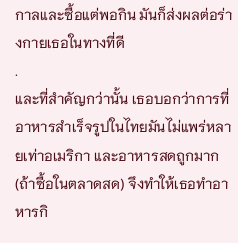กาลและซื้อแต่พอกิน มันก็ส่งผลต่อร่างกายเธอในทางที่ดี
.
และที่สำคัญกว่านั้น เธอบอกว่าการที่อาหารสำเร็จรูปในไทยมันไม่แพร่หลายเท่าอเมริกา และอาหารสดถูกมาก (ถ้าซื้อในตลาดสด) จึงทำให้เธอทำอาหารกิ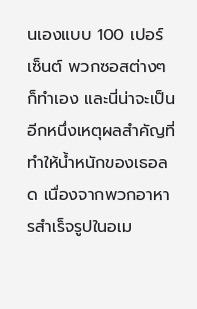นเองแบบ 100 เปอร์เซ็นต์ พวกซอสต่างๆ ก็ทำเอง และนี่น่าจะเป็นอีกหนึ่งเหตุผลสำคัญที่ทำให้น้ำหนักของเธอลด เนื่องจากพวกอาหารสำเร็จรูปในอเม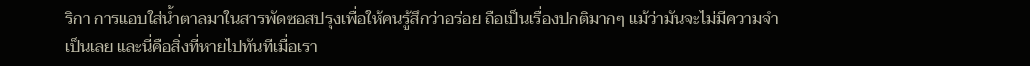ริกา การแอบใส่น้ำตาลมาในสารพัดซอสปรุงเพื่อให้คนรู้สึกว่าอร่อย ถือเป็นเรื่องปกติมากๆ แม้ว่ามันจะไม่มีความจำเป็นเลย และนี่คือสิ่งที่หายไปทันทีเมื่อเรา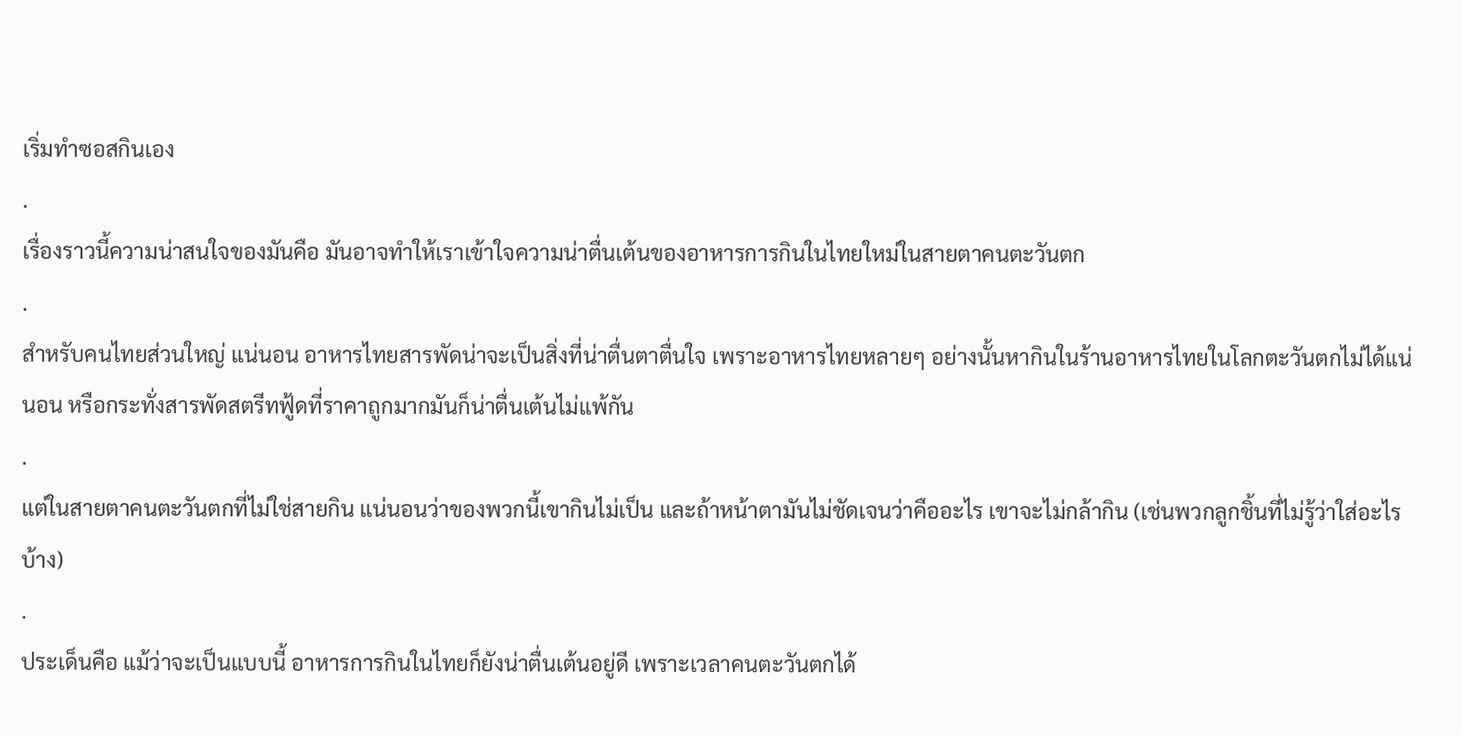เริ่มทำซอสกินเอง
.
เรื่องราวนี้ความน่าสนใจของมันคือ มันอาจทำให้เราเข้าใจความน่าตื่นเต้นของอาหารการกินในไทยใหม่ในสายตาคนตะวันตก
.
สำหรับคนไทยส่วนใหญ่ แน่นอน อาหารไทยสารพัดน่าจะเป็นสิ่งที่น่าตื่นตาตื่นใจ เพราะอาหารไทยหลายๆ อย่างนั้นหากินในร้านอาหารไทยในโลกตะวันตกไม่ได้แน่นอน หรือกระทั่งสารพัดสตรีทฟู้ดที่ราคาถูกมากมันก็น่าตื่นเต้นไม่แพ้กัน
.
แต่ในสายตาคนตะวันตกที่ไม่ใช่สายกิน แน่นอนว่าของพวกนี้เขากินไม่เป็น และถ้าหน้าตามันไม่ชัดเจนว่าคืออะไร เขาจะไม่กล้ากิน (เช่นพวกลูกชิ้นที่ไม่รู้ว่าใส่อะไรบ้าง)
.
ประเด็นคือ แม้ว่าจะเป็นแบบนี้ อาหารการกินในไทยก็ยังน่าตื่นเต้นอยู่ดี เพราะเวลาคนตะวันตกได้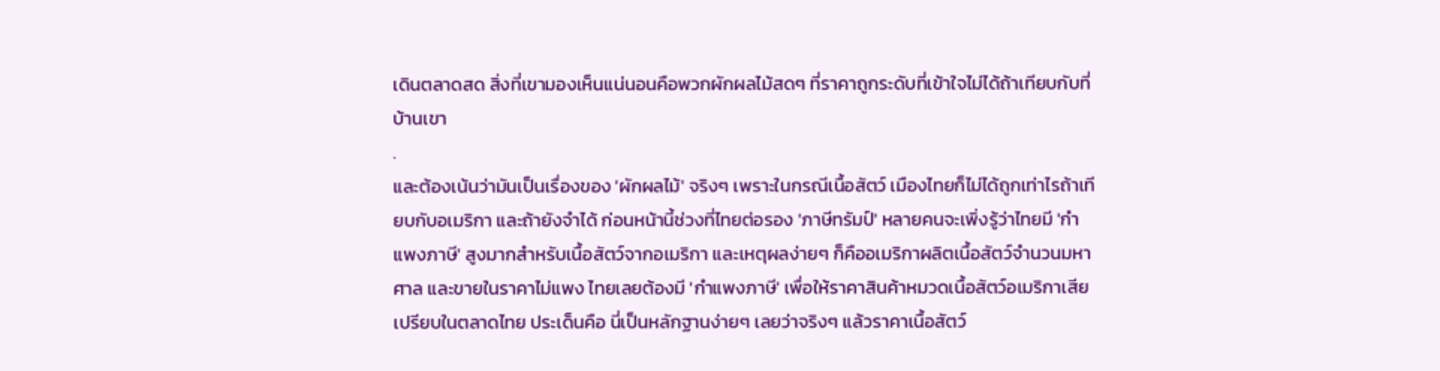เดินตลาดสด สิ่งที่เขามองเห็นแน่นอนคือพวกผักผลไม้สดๆ ที่ราคาถูกระดับที่เข้าใจไม่ได้ถ้าเทียบกับที่บ้านเขา
.
และต้องเน้นว่ามันเป็นเรื่องของ 'ผักผลไม้' จริงๆ เพราะในกรณีเนื้อสัตว์ เมืองไทยก็ไม่ได้ถูกเท่าไรถ้าเทียบกับอเมริกา และถ้ายังจำได้ ก่อนหน้านี้ช่วงที่ไทยต่อรอง 'ภาษีทรัมป์' หลายคนจะเพิ่งรู้ว่าไทยมี 'กำแพงภาษี' สูงมากสำหรับเนื้อสัตว์จากอเมริกา และเหตุผลง่ายๆ ก็คืออเมริกาผลิตเนื้อสัตว์จำนวนมหาศาล และขายในราคาไม่แพง ไทยเลยต้องมี 'กำแพงภาษี' เพื่อให้ราคาสินค้าหมวดเนื้อสัตว์อเมริกาเสียเปรียบในตลาดไทย ประเด็นคือ นี่เป็นหลักฐานง่ายๆ เลยว่าจริงๆ แล้วราคาเนื้อสัตว์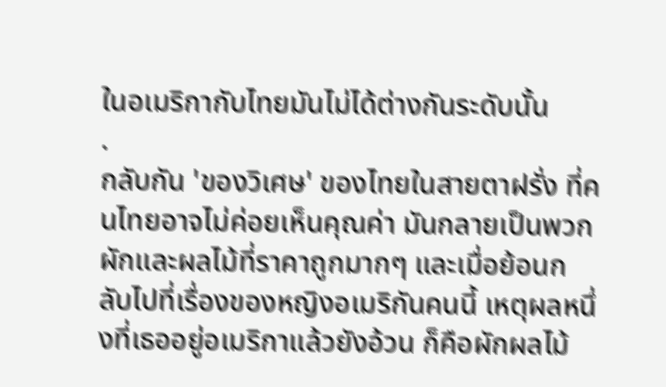ในอเมริกากับไทยมันไม่ได้ต่างกันระดับนั้น
.
กลับกัน 'ของวิเศษ' ของไทยในสายตาฝรั่ง ที่คนไทยอาจไม่ค่อยเห็นคุณค่า มันกลายเป็นพวกผักและผลไม้ที่ราคาถูกมากๆ และเมื่อย้อนกลับไปที่เรื่องของหญิงอเมริกันคนนี้ เหตุผลหนึ่งที่เธออยู่อเมริกาแล้วยังอ้วน ก็คือผักผลไม้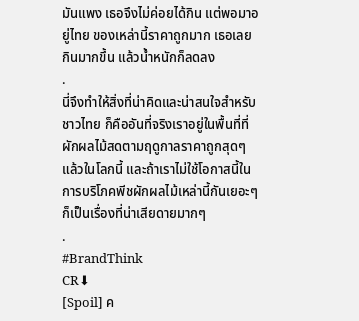มันแพง เธอจึงไม่ค่อยได้กิน แต่พอมาอยู่ไทย ของเหล่านี้ราคาถูกมาก เธอเลยกินมากขึ้น แล้วน้ำหนักก็ลดลง
.
นี่จึงทำให้สิ่งที่น่าคิดและน่าสนใจสำหรับชาวไทย ก็คืออันที่จริงเราอยู่ในพื้นที่ที่ผักผลไม้สดตามฤดูกาลราคาถูกสุดๆ แล้วในโลกนี้ และถ้าเราไม่ใช้โอกาสนี้ในการบริโภคพีชผักผลไม้เหล่านี้กันเยอะๆ ก็เป็นเรื่องที่น่าเสียดายมากๆ
.
#BrandThink
CR⬇
[Spoil] ค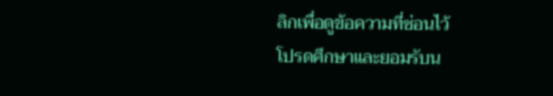ลิกเพื่อดูข้อความที่ซ่อนไว้
โปรดศึกษาและยอมรับน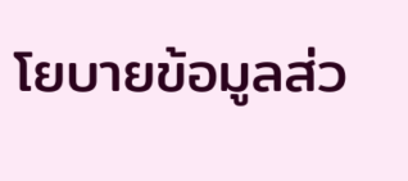โยบายข้อมูลส่ว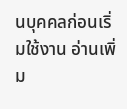นบุคคลก่อนเริ่มใช้งาน อ่านเพิ่ม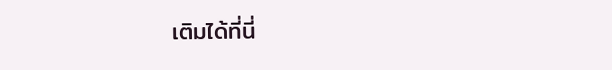เติมได้ที่นี่